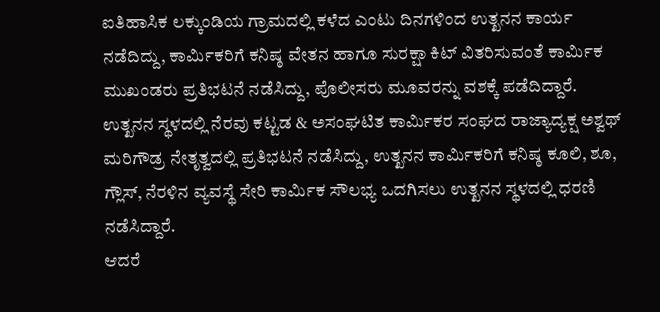ಐತಿಹಾಸಿಕ ಲಕ್ಕುಂಡಿಯ ಗ್ರಾಮದಲ್ಲಿ ಕಳೆದ ಎಂಟು ದಿನಗಳಿಂದ ಉತ್ಖನನ ಕಾರ್ಯ ನಡೆದಿದ್ದು, ಕಾರ್ಮಿಕರಿಗೆ ಕನಿಷ್ಠ ವೇತನ ಹಾಗೂ ಸುರಕ್ಷಾ ಕಿಟ್ ವಿತರಿಸುವಂತೆ ಕಾರ್ಮಿಕ ಮುಖಂಡರು ಪ್ರತಿಭಟನೆ ನಡೆಸಿದ್ದು, ಪೊಲೀಸರು ಮೂವರನ್ನು ವಶಕ್ಕೆ ಪಡೆದಿದ್ದಾರೆ.
ಉತ್ಖನನ ಸ್ಥಳದಲ್ಲಿ ನೆರವು ಕಟ್ಟಡ & ಅಸಂಘಟಿತ ಕಾರ್ಮಿಕರ ಸಂಘದ ರಾಜ್ಯಾದ್ಯಕ್ಷ ಅಶ್ವಥ್ ಮರಿಗೌಡ್ರ ನೇತೃತ್ವದಲ್ಲಿ ಪ್ರತಿಭಟನೆ ನಡೆಸಿದ್ದು, ಉತ್ಖನನ ಕಾರ್ಮಿಕರಿಗೆ ಕನಿಷ್ಠ ಕೂಲಿ, ಶೂ, ಗ್ಲೌಸ್, ನೆರಳಿನ ವ್ಯವಸ್ಥೆ ಸೇರಿ ಕಾರ್ಮಿಕ ಸೌಲಭ್ಯ ಒದಗಿಸಲು ಉತ್ಖನನ ಸ್ಥಳದಲ್ಲಿ ಧರಣಿ ನಡೆಸಿದ್ದಾರೆ.
ಆದರೆ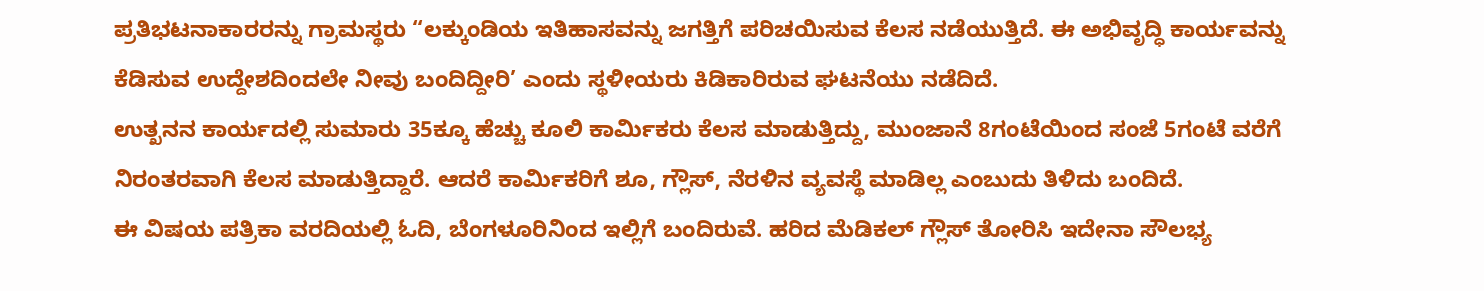ಪ್ರತಿಭಟನಾಕಾರರನ್ನು ಗ್ರಾಮಸ್ಥರು “ಲಕ್ಕುಂಡಿಯ ಇತಿಹಾಸವನ್ನು ಜಗತ್ತಿಗೆ ಪರಿಚಯಿಸುವ ಕೆಲಸ ನಡೆಯುತ್ತಿದೆ. ಈ ಅಭಿವೃದ್ಧಿ ಕಾರ್ಯವನ್ನು ಕೆಡಿಸುವ ಉದ್ದೇಶದಿಂದಲೇ ನೀವು ಬಂದಿದ್ದೀರಿ’ ಎಂದು ಸ್ಥಳೀಯರು ಕಿಡಿಕಾರಿರುವ ಘಟನೆಯು ನಡೆದಿದೆ.
ಉತ್ಖನನ ಕಾರ್ಯದಲ್ಲಿ ಸುಮಾರು 35ಕ್ಕೂ ಹೆಚ್ಚು ಕೂಲಿ ಕಾರ್ಮಿಕರು ಕೆಲಸ ಮಾಡುತ್ತಿದ್ದು, ಮುಂಜಾನೆ 8ಗಂಟೆಯಿಂದ ಸಂಜೆ 5ಗಂಟೆ ವರೆಗೆ ನಿರಂತರವಾಗಿ ಕೆಲಸ ಮಾಡುತ್ತಿದ್ದಾರೆ. ಆದರೆ ಕಾರ್ಮಿಕರಿಗೆ ಶೂ, ಗ್ಲೌಸ್, ನೆರಳಿನ ವ್ಯವಸ್ಥೆ ಮಾಡಿಲ್ಲ ಎಂಬುದು ತಿಳಿದು ಬಂದಿದೆ.
ಈ ವಿಷಯ ಪತ್ರಿಕಾ ವರದಿಯಲ್ಲಿ ಓದಿ, ಬೆಂಗಳೂರಿನಿಂದ ಇಲ್ಲಿಗೆ ಬಂದಿರುವೆ. ಹರಿದ ಮೆಡಿಕಲ್ ಗ್ಲೌಸ್ ತೋರಿಸಿ ಇದೇನಾ ಸೌಲಭ್ಯ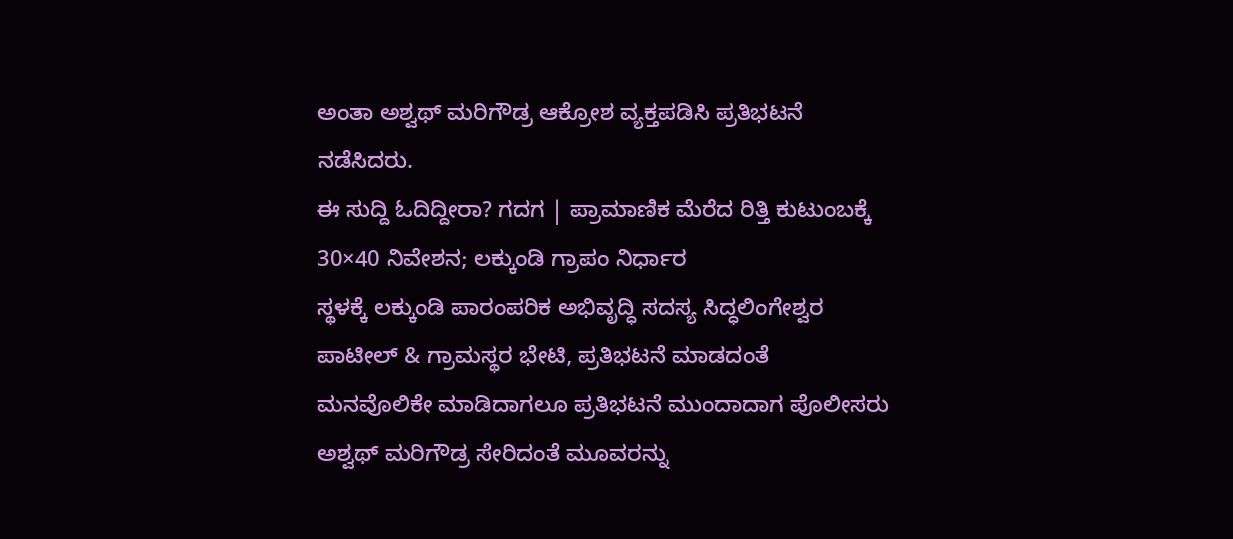ಅಂತಾ ಅಶ್ವಥ್ ಮರಿಗೌಡ್ರ ಆಕ್ರೋಶ ವ್ಯಕ್ತಪಡಿಸಿ ಪ್ರತಿಭಟನೆ ನಡೆಸಿದರು.
ಈ ಸುದ್ದಿ ಓದಿದ್ದೀರಾ? ಗದಗ | ಪ್ರಾಮಾಣಿಕ ಮೆರೆದ ರಿತ್ತಿ ಕುಟುಂಬಕ್ಕೆ 30×40 ನಿವೇಶನ; ಲಕ್ಕುಂಡಿ ಗ್ರಾಪಂ ನಿರ್ಧಾರ
ಸ್ಥಳಕ್ಕೆ ಲಕ್ಕುಂಡಿ ಪಾರಂಪರಿಕ ಅಭಿವೃದ್ಧಿ ಸದಸ್ಯ ಸಿದ್ಧಲಿಂಗೇಶ್ವರ ಪಾಟೀಲ್ & ಗ್ರಾಮಸ್ಥರ ಭೇಟಿ, ಪ್ರತಿಭಟನೆ ಮಾಡದಂತೆ ಮನವೊಲಿಕೇ ಮಾಡಿದಾಗಲೂ ಪ್ರತಿಭಟನೆ ಮುಂದಾದಾಗ ಪೊಲೀಸರು ಅಶ್ವಥ್ ಮರಿಗೌಡ್ರ ಸೇರಿದಂತೆ ಮೂವರನ್ನು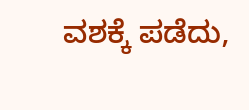ವಶಕ್ಕೆ ಪಡೆದು,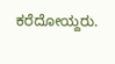ಕರೆದೋಯ್ದರು.